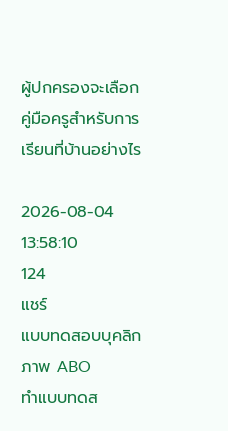ผู้ปกครองจะเลือกคู่มือครูสำหรับการเรียนที่บ้านอย่างไร

2026-08-04 13:58:10
124
แชร์
แบบทดสอบบุคลิกภาพ ABO
ทำแบบทดส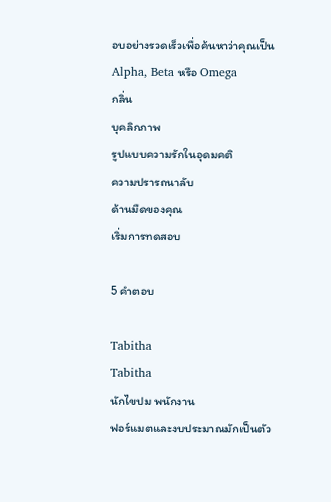อบอย่างรวดเร็วเพื่อค้นหาว่าคุณเป็น Alpha, Beta หรือ Omega
กลิ่น
บุคลิกภาพ
รูปแบบความรักในอุดมคติ
ความปรารถนาลับ
ด้านมืดของคุณ
เริ่มการทดสอบ

5 คำตอบ

Tabitha
Tabitha
นักไขปม พนักงาน
ฟอร์แมตและงบประมาณมักเป็นตัว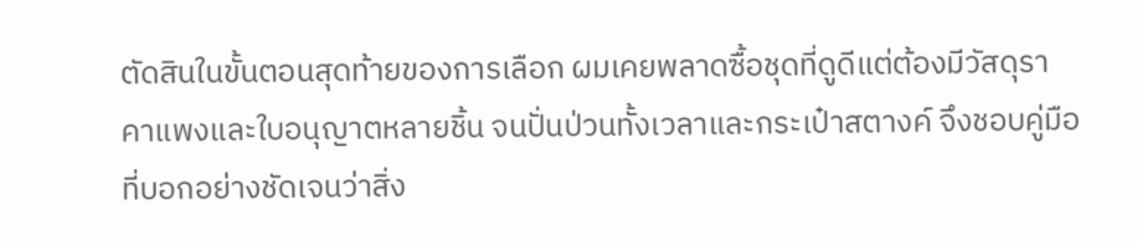ตัดสินในขั้นตอนสุดท้ายของการเลือก ผมเคยพลาดซื้อชุดที่ดูดีแต่ต้องมีวัสดุราคาแพงและใบอนุญาตหลายชิ้น จนปั่นป่วนทั้งเวลาและกระเป๋าสตางค์ จึงชอบคู่มือที่บอกอย่างชัดเจนว่าสิ่ง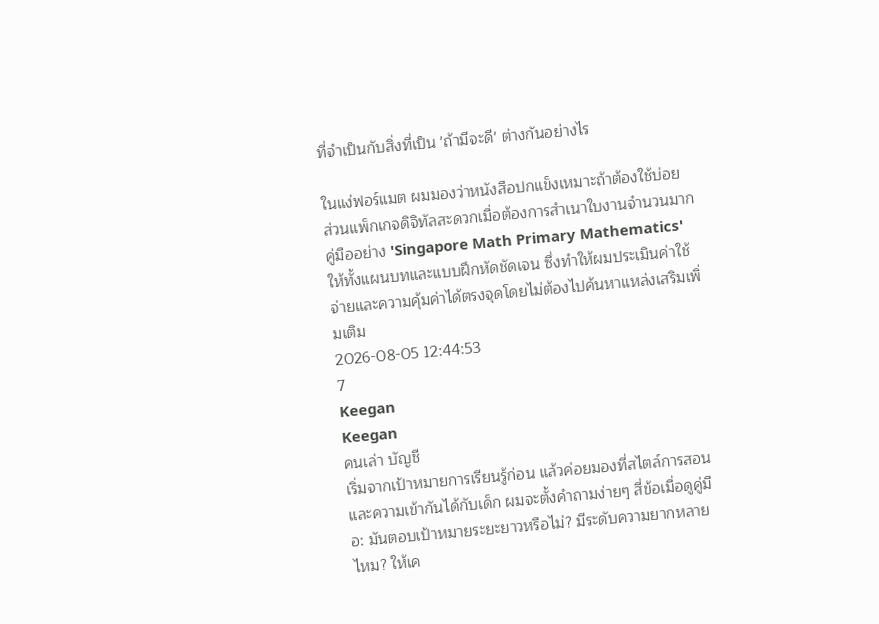ที่จำเป็นกับสิ่งที่เป็น 'ถ้ามีจะดี' ต่างกันอย่างไร

ในแง่ฟอร์แมต ผมมองว่าหนังสือปกแข็งเหมาะถ้าต้องใช้บ่อย ส่วนแพ็กเกจดิจิทัลสะดวกเมื่อต้องการสำเนาใบงานจำนวนมาก คู่มืออย่าง 'Singapore Math Primary Mathematics' ให้ทั้งแผนบทและแบบฝึกหัดชัดเจน ซึ่งทำให้ผมประเมินค่าใช้จ่ายและความคุ้มค่าได้ตรงจุดโดยไม่ต้องไปค้นหาแหล่งเสริมเพิ่มเติม
2026-08-05 12:44:53
7
Keegan
Keegan
คนเล่า บัญชี
เริ่มจากเป้าหมายการเรียนรู้ก่อน แล้วค่อยมองที่สไตล์การสอนและความเข้ากันได้กับเด็ก ผมจะตั้งคำถามง่ายๆ สี่ข้อเมื่อดูคู่มือ: มันตอบเป้าหมายระยะยาวหรือไม่? มีระดับความยากหลายไหม? ให้เค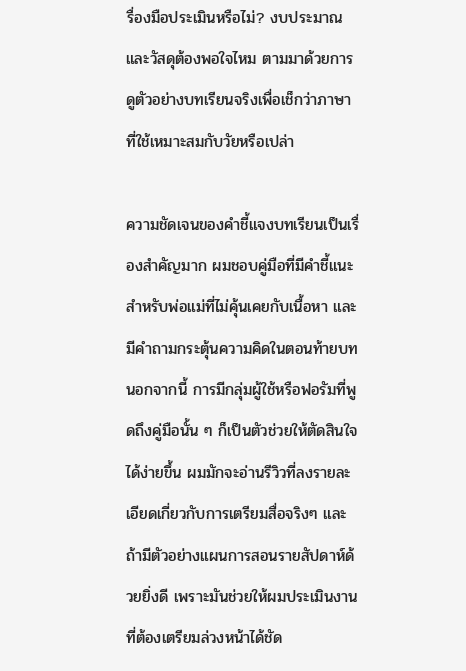รื่องมือประเมินหรือไม่? งบประมาณและวัสดุต้องพอใจไหม ตามมาด้วยการดูตัวอย่างบทเรียนจริงเพื่อเช็กว่าภาษาที่ใช้เหมาะสมกับวัยหรือเปล่า

ความชัดเจนของคำชี้แจงบทเรียนเป็นเรื่องสำคัญมาก ผมชอบคู่มือที่มีคำชี้แนะสำหรับพ่อแม่ที่ไม่คุ้นเคยกับเนื้อหา และมีคำถามกระตุ้นความคิดในตอนท้ายบท นอกจากนี้ การมีกลุ่มผู้ใช้หรือฟอรัมที่พูดถึงคู่มือนั้น ๆ ก็เป็นตัวช่วยให้ตัดสินใจได้ง่ายขึ้น ผมมักจะอ่านรีวิวที่ลงรายละเอียดเกี่ยวกับการเตรียมสื่อจริงๆ และถ้ามีตัวอย่างแผนการสอนรายสัปดาห์ด้วยยิ่งดี เพราะมันช่วยให้ผมประเมินงานที่ต้องเตรียมล่วงหน้าได้ชัด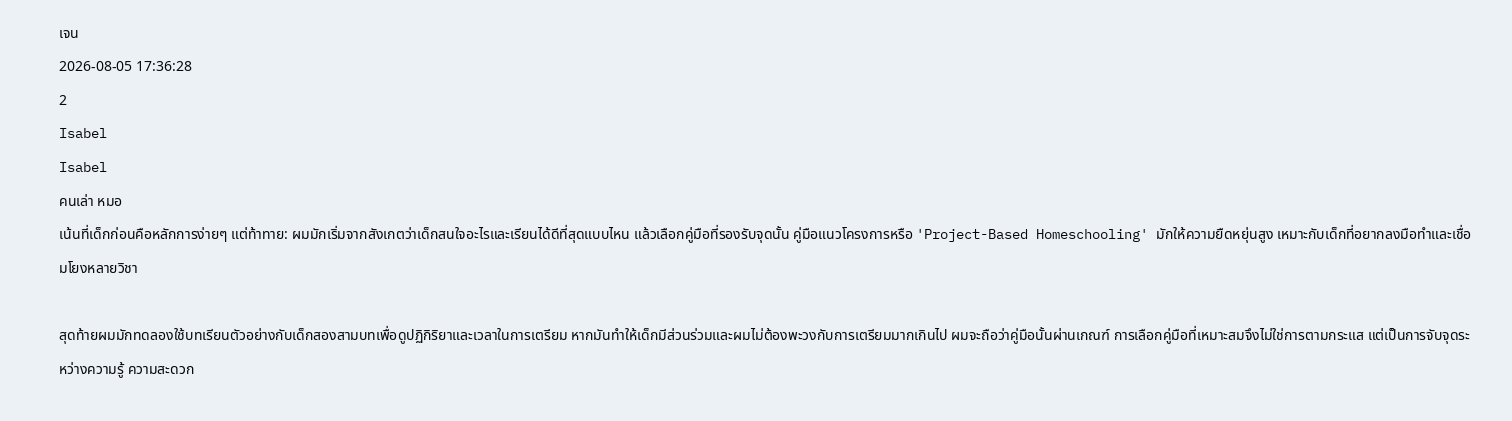เจน
2026-08-05 17:36:28
2
Isabel
Isabel
คนเล่า หมอ
เน้นที่เด็กก่อนคือหลักการง่ายๆ แต่ท้าทาย: ผมมักเริ่มจากสังเกตว่าเด็กสนใจอะไรและเรียนได้ดีที่สุดแบบไหน แล้วเลือกคู่มือที่รองรับจุดนั้น คู่มือแนวโครงการหรือ 'Project-Based Homeschooling' มักให้ความยืดหยุ่นสูง เหมาะกับเด็กที่อยากลงมือทำและเชื่อมโยงหลายวิชา

สุดท้ายผมมักทดลองใช้บทเรียนตัวอย่างกับเด็กสองสามบทเพื่อดูปฏิกิริยาและเวลาในการเตรียม หากมันทำให้เด็กมีส่วนร่วมและผมไม่ต้องพะวงกับการเตรียมมากเกินไป ผมจะถือว่าคู่มือนั้นผ่านเกณฑ์ การเลือกคู่มือที่เหมาะสมจึงไม่ใช่การตามกระแส แต่เป็นการจับจุดระหว่างความรู้ ความสะดวก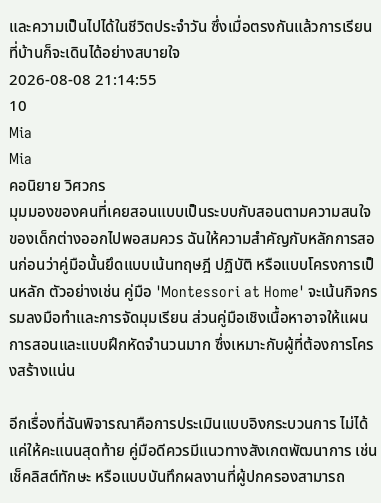และความเป็นไปได้ในชีวิตประจำวัน ซึ่งเมื่อตรงกันแล้วการเรียนที่บ้านก็จะเดินได้อย่างสบายใจ
2026-08-08 21:14:55
10
Mia
Mia
คอนิยาย วิศวกร
มุมมองของคนที่เคยสอนแบบเป็นระบบกับสอนตามความสนใจของเด็กต่างออกไปพอสมควร ฉันให้ความสำคัญกับหลักการสอนก่อนว่าคู่มือนั้นยึดแบบเน้นทฤษฎี ปฏิบัติ หรือแบบโครงการเป็นหลัก ตัวอย่างเช่น คู่มือ 'Montessori at Home' จะเน้นกิจกรรมลงมือทำและการจัดมุมเรียน ส่วนคู่มือเชิงเนื้อหาอาจให้แผนการสอนและแบบฝึกหัดจำนวนมาก ซึ่งเหมาะกับผู้ที่ต้องการโครงสร้างแน่น

อีกเรื่องที่ฉันพิจารณาคือการประเมินแบบอิงกระบวนการ ไม่ได้แค่ให้คะแนนสุดท้าย คู่มือดีควรมีแนวทางสังเกตพัฒนาการ เช่น เช็คลิสต์ทักษะ หรือแบบบันทึกผลงานที่ผู้ปกครองสามารถ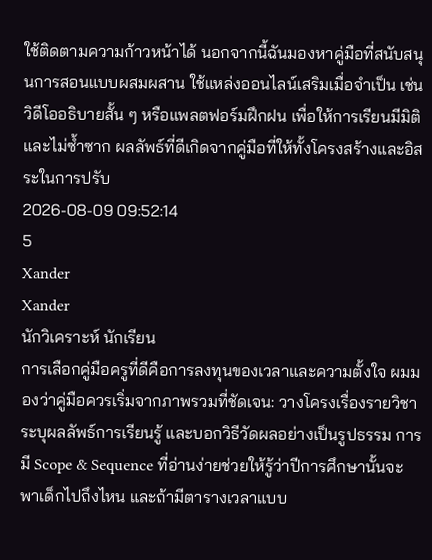ใช้ติดตามความก้าวหน้าได้ นอกจากนี้ฉันมองหาคู่มือที่สนับสนุนการสอนแบบผสมผสาน ใช้แหล่งออนไลน์เสริมเมื่อจำเป็น เช่น วิดีโออธิบายสั้น ๆ หรือแพลตฟอร์มฝึกฝน เพื่อให้การเรียนมีมิติและไม่ซ้ำซาก ผลลัพธ์ที่ดีเกิดจากคู่มือที่ให้ทั้งโครงสร้างและอิสระในการปรับ
2026-08-09 09:52:14
5
Xander
Xander
นักวิเคราะห์ นักเรียน
การเลือกคู่มือครูที่ดีคือการลงทุนของเวลาและความตั้งใจ ผมมองว่าคู่มือควรเริ่มจากภาพรวมที่ชัดเจน: วางโครงเรื่องรายวิชา ระบุผลลัพธ์การเรียนรู้ และบอกวิธีวัดผลอย่างเป็นรูปธรรม การมี Scope & Sequence ที่อ่านง่ายช่วยให้รู้ว่าปีการศึกษานั้นจะพาเด็กไปถึงไหน และถ้ามีตารางเวลาแบบ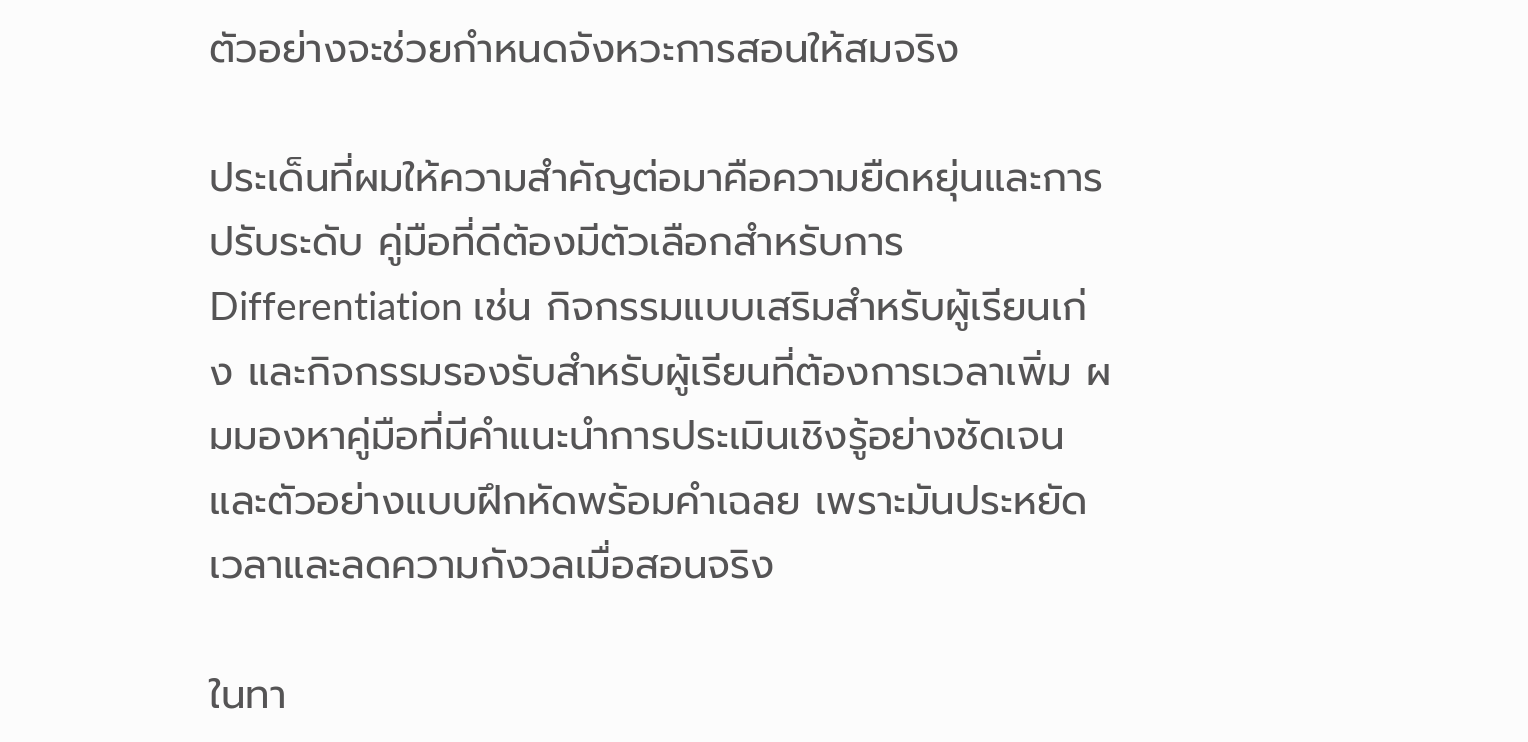ตัวอย่างจะช่วยกำหนดจังหวะการสอนให้สมจริง

ประเด็นที่ผมให้ความสำคัญต่อมาคือความยืดหยุ่นและการปรับระดับ คู่มือที่ดีต้องมีตัวเลือกสำหรับการ Differentiation เช่น กิจกรรมแบบเสริมสำหรับผู้เรียนเก่ง และกิจกรรมรองรับสำหรับผู้เรียนที่ต้องการเวลาเพิ่ม ผมมองหาคู่มือที่มีคำแนะนำการประเมินเชิงรู้อย่างชัดเจนและตัวอย่างแบบฝึกหัดพร้อมคำเฉลย เพราะมันประหยัดเวลาและลดความกังวลเมื่อสอนจริง

ในทา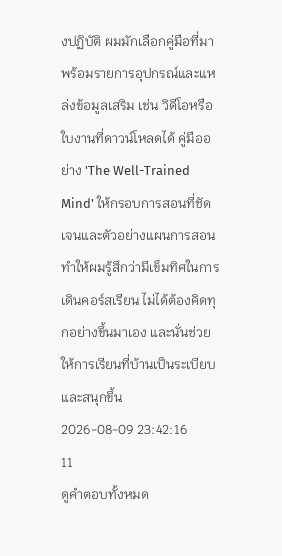งปฏิบัติ ผมมักเลือกคู่มือที่มาพร้อมรายการอุปกรณ์และแหล่งข้อมูลเสริม เช่น วิดีโอหรือใบงานที่ดาวน์โหลดได้ คู่มืออย่าง 'The Well-Trained Mind' ให้กรอบการสอนที่ชัดเจนและตัวอย่างแผนการสอน ทำให้ผมรู้สึกว่ามีเข็มทิศในการเดินคอร์สเรียน ไม่ได้ต้องคิดทุกอย่างขึ้นมาเอง และนั่นช่วยให้การเรียนที่บ้านเป็นระเบียบและสนุกขึ้น
2026-08-09 23:42:16
11
ดูคำตอบทั้งหมด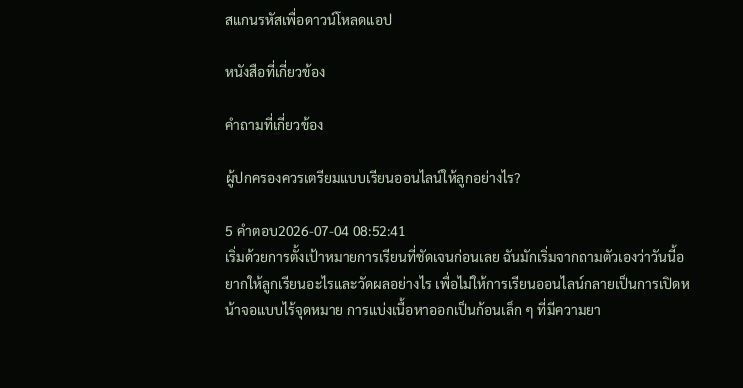สแกนรหัสเพื่อดาวน์โหลดแอป

หนังสือที่เกี่ยวข้อง

คำถามที่เกี่ยวข้อง

ผู้ปกครองควรเตรียมแบบเรียนออนไลน์ให้ลูกอย่างไร?

5 คำตอบ2026-07-04 08:52:41
เริ่มด้วยการตั้งเป้าหมายการเรียนที่ชัดเจนก่อนเลย ฉันมักเริ่มจากถามตัวเองว่าวันนี้อยากให้ลูกเรียนอะไรและวัดผลอย่างไร เพื่อไม่ให้การเรียนออนไลน์กลายเป็นการเปิดหน้าจอแบบไร้จุดหมาย การแบ่งเนื้อหาออกเป็นก้อนเล็ก ๆ ที่มีความยา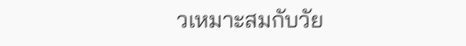วเหมาะสมกับวัย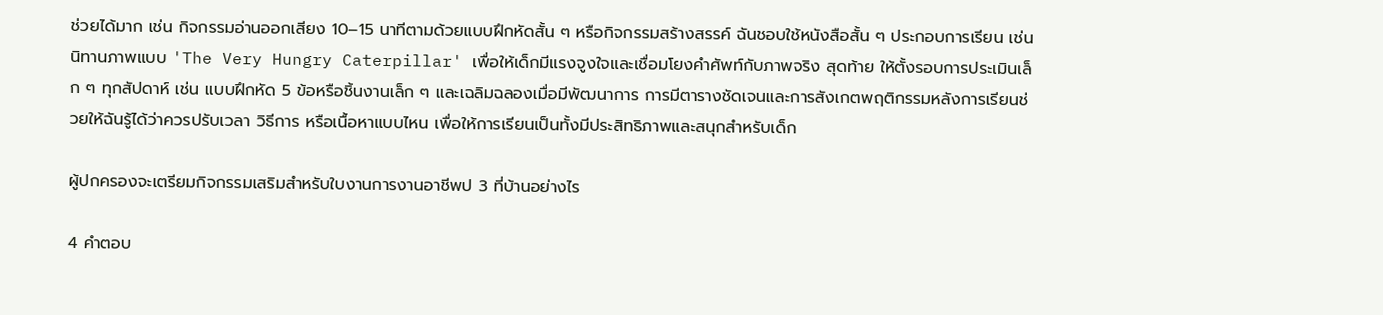ช่วยได้มาก เช่น กิจกรรมอ่านออกเสียง 10–15 นาทีตามด้วยแบบฝึกหัดสั้น ๆ หรือกิจกรรมสร้างสรรค์ ฉันชอบใช้หนังสือสั้น ๆ ประกอบการเรียน เช่น นิทานภาพแบบ 'The Very Hungry Caterpillar' เพื่อให้เด็กมีแรงจูงใจและเชื่อมโยงคำศัพท์กับภาพจริง สุดท้าย ให้ตั้งรอบการประเมินเล็ก ๆ ทุกสัปดาห์ เช่น แบบฝึกหัด 5 ข้อหรือชิ้นงานเล็ก ๆ และเฉลิมฉลองเมื่อมีพัฒนาการ การมีตารางชัดเจนและการสังเกตพฤติกรรมหลังการเรียนช่วยให้ฉันรู้ได้ว่าควรปรับเวลา วิธีการ หรือเนื้อหาแบบไหน เพื่อให้การเรียนเป็นทั้งมีประสิทธิภาพและสนุกสำหรับเด็ก

ผู้ปกครองจะเตรียมกิจกรรมเสริมสำหรับใบงานการงานอาชีพป 3 ที่บ้านอย่างไร

4 คำตอบ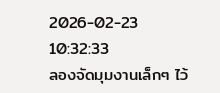2026-02-23 10:32:33
ลองจัดมุมงานเล็กๆ ไว้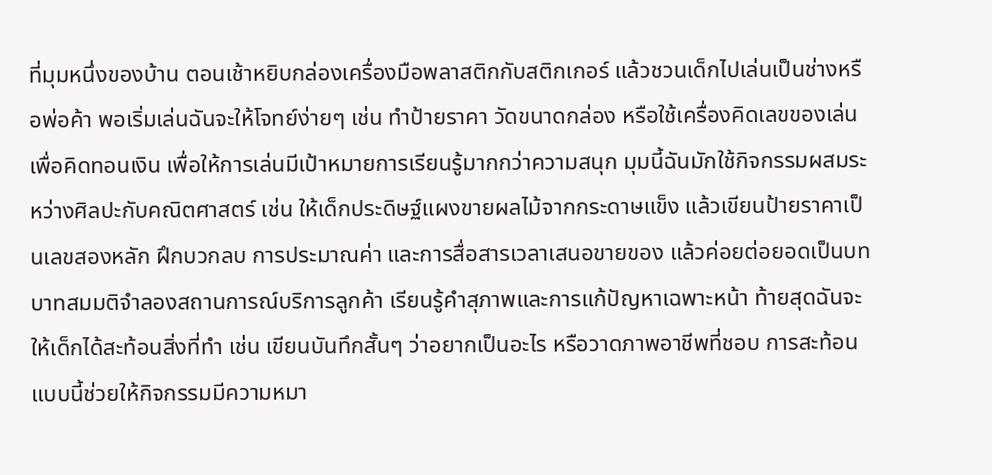ที่มุมหนึ่งของบ้าน ตอนเช้าหยิบกล่องเครื่องมือพลาสติกกับสติกเกอร์ แล้วชวนเด็กไปเล่นเป็นช่างหรือพ่อค้า พอเริ่มเล่นฉันจะให้โจทย์ง่ายๆ เช่น ทำป้ายราคา วัดขนาดกล่อง หรือใช้เครื่องคิดเลขของเล่นเพื่อคิดทอนเงิน เพื่อให้การเล่นมีเป้าหมายการเรียนรู้มากกว่าความสนุก มุมนี้ฉันมักใช้กิจกรรมผสมระหว่างศิลปะกับคณิตศาสตร์ เช่น ให้เด็กประดิษฐ์แผงขายผลไม้จากกระดาษแข็ง แล้วเขียนป้ายราคาเป็นเลขสองหลัก ฝึกบวกลบ การประมาณค่า และการสื่อสารเวลาเสนอขายของ แล้วค่อยต่อยอดเป็นบทบาทสมมติจำลองสถานการณ์บริการลูกค้า เรียนรู้คำสุภาพและการแก้ปัญหาเฉพาะหน้า ท้ายสุดฉันจะให้เด็กได้สะท้อนสิ่งที่ทำ เช่น เขียนบันทึกสั้นๆ ว่าอยากเป็นอะไร หรือวาดภาพอาชีพที่ชอบ การสะท้อนแบบนี้ช่วยให้กิจกรรมมีความหมา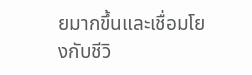ยมากขึ้นและเชื่อมโยงกับชีวิ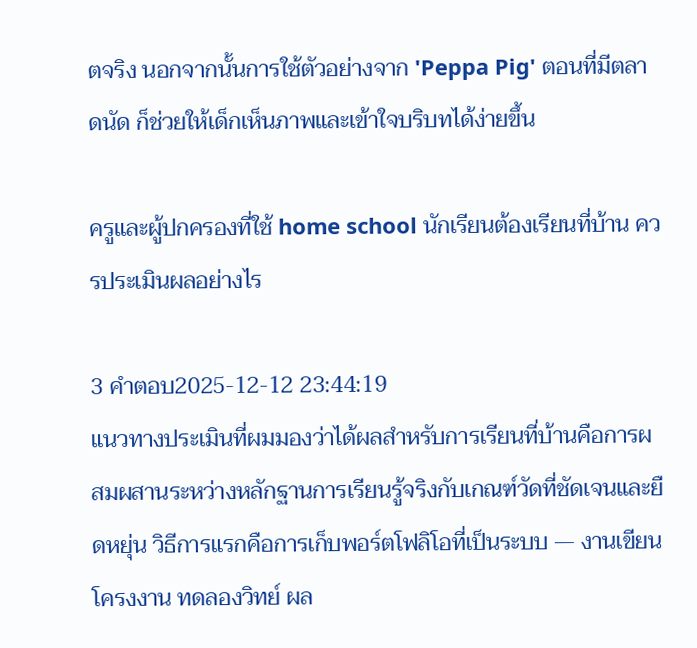ตจริง นอกจากนั้นการใช้ตัวอย่างจาก 'Peppa Pig' ตอนที่มีตลาดนัด ก็ช่วยให้เด็กเห็นภาพและเข้าใจบริบทได้ง่ายขึ้น

ครูและผู้ปกครองที่ใช้ home school นักเรียนต้องเรียนที่บ้าน ควรประเมินผลอย่างไร

3 คำตอบ2025-12-12 23:44:19
แนวทางประเมินที่ผมมองว่าได้ผลสำหรับการเรียนที่บ้านคือการผสมผสานระหว่างหลักฐานการเรียนรู้จริงกับเกณฑ์วัดที่ชัดเจนและยืดหยุ่น วิธีการแรกคือการเก็บพอร์ตโฟลิโอที่เป็นระบบ — งานเขียน โครงงาน ทดลองวิทย์ ผล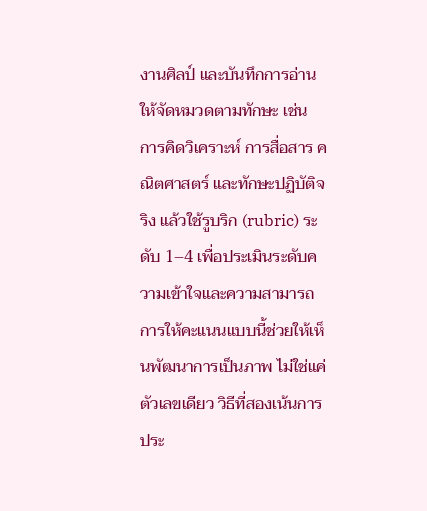งานศิลป์ และบันทึกการอ่าน ให้จัดหมวดตามทักษะ เช่น การคิดวิเคราะห์ การสื่อสาร คณิตศาสตร์ และทักษะปฏิบัติจริง แล้วใช้รูบริก (rubric) ระดับ 1–4 เพื่อประเมินระดับความเข้าใจและความสามารถ การให้คะแนนแบบนี้ช่วยให้เห็นพัฒนาการเป็นภาพ ไม่ใช่แค่ตัวเลขเดียว วิธีที่สองเน้นการประ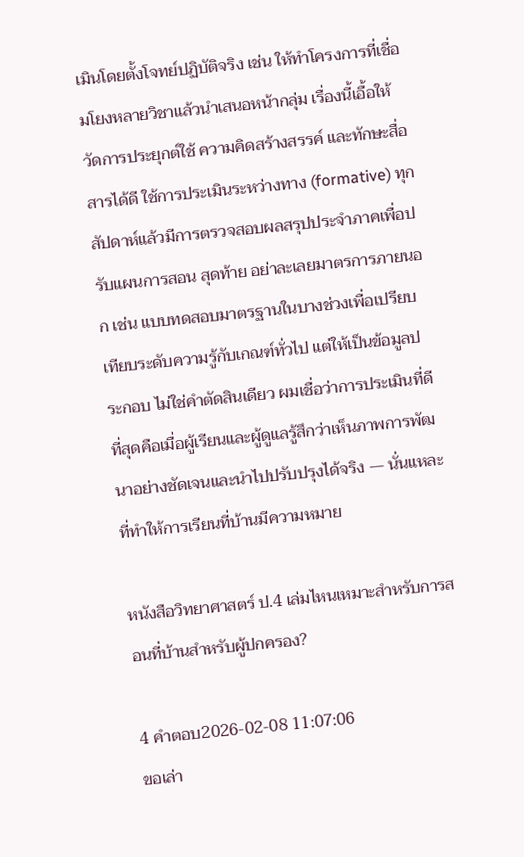เมินโดยตั้งโจทย์ปฏิบัติจริง เช่น ให้ทำโครงการที่เชื่อมโยงหลายวิชาแล้วนำเสนอหน้ากลุ่ม เรื่องนี้เอื้อให้วัดการประยุกต์ใช้ ความคิดสร้างสรรค์ และทักษะสื่อสารได้ดี ใช้การประเมินระหว่างทาง (formative) ทุกสัปดาห์แล้วมีการตรวจสอบผลสรุปประจำภาคเพื่อปรับแผนการสอน สุดท้าย อย่าละเลยมาตรการภายนอก เช่น แบบทดสอบมาตรฐานในบางช่วงเพื่อเปรียบเทียบระดับความรู้กับเกณฑ์ทั่วไป แต่ให้เป็นข้อมูลประกอบ ไม่ใช่คำตัดสินเดียว ผมเชื่อว่าการประเมินที่ดีที่สุดคือเมื่อผู้เรียนและผู้ดูแลรู้สึกว่าเห็นภาพการพัฒนาอย่างชัดเจนและนำไปปรับปรุงได้จริง — นั่นแหละที่ทำให้การเรียนที่บ้านมีความหมาย

หนังสือวิทยาศาสตร์ ป.4 เล่มไหนเหมาะสำหรับการสอนที่บ้านสำหรับผู้ปกครอง?

4 คำตอบ2026-02-08 11:07:06
ขอเล่า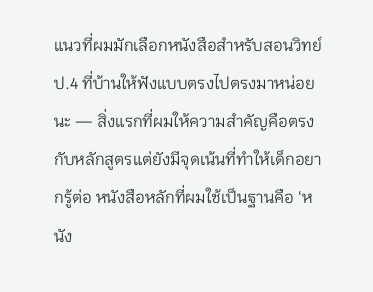แนวที่ผมมักเลือกหนังสือสำหรับสอนวิทย์ ป.4 ที่บ้านให้ฟังแบบตรงไปตรงมาหน่อยนะ — สิ่งแรกที่ผมให้ความสำคัญคือตรงกับหลักสูตรแต่ยังมีจุดเน้นที่ทำให้เด็กอยากรู้ต่อ หนังสือหลักที่ผมใช้เป็นฐานคือ 'หนัง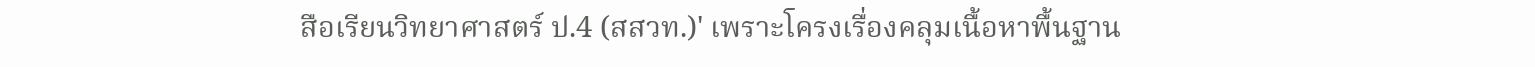สือเรียนวิทยาศาสตร์ ป.4 (สสวท.)' เพราะโครงเรื่องคลุมเนื้อหาพื้นฐาน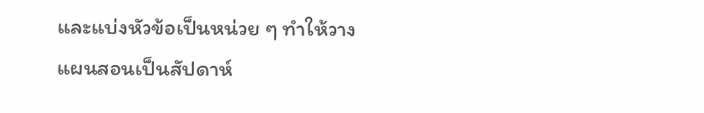และแบ่งหัวข้อเป็นหน่วย ๆ ทำให้วางแผนสอนเป็นสัปดาห์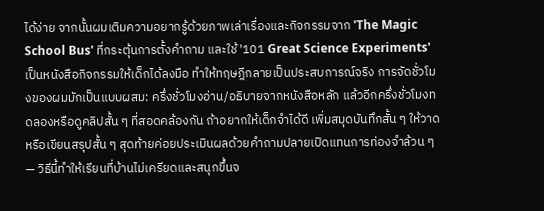ได้ง่าย จากนั้นผมเติมความอยากรู้ด้วยภาพเล่าเรื่องและกิจกรรมจาก 'The Magic School Bus' ที่กระตุ้นการตั้งคำถาม และใช้ '101 Great Science Experiments' เป็นหนังสือกิจกรรมให้เด็กได้ลงมือ ทำให้ทฤษฎีกลายเป็นประสบการณ์จริง การจัดชั่วโมงของผมมักเป็นแบบผสม: ครึ่งชั่วโมงอ่าน/อธิบายจากหนังสือหลัก แล้วอีกครึ่งชั่วโมงทดลองหรือดูคลิปสั้น ๆ ที่สอดคล้องกัน ถ้าอยากให้เด็กจำได้ดี เพิ่มสมุดบันทึกสั้น ๆ ให้วาดหรือเขียนสรุปสั้น ๆ สุดท้ายค่อยประเมินผลด้วยคำถามปลายเปิดแทนการท่องจำล้วน ๆ — วิธีนี้ทำให้เรียนที่บ้านไม่เครียดและสนุกขึ้นจ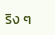ริง ๆ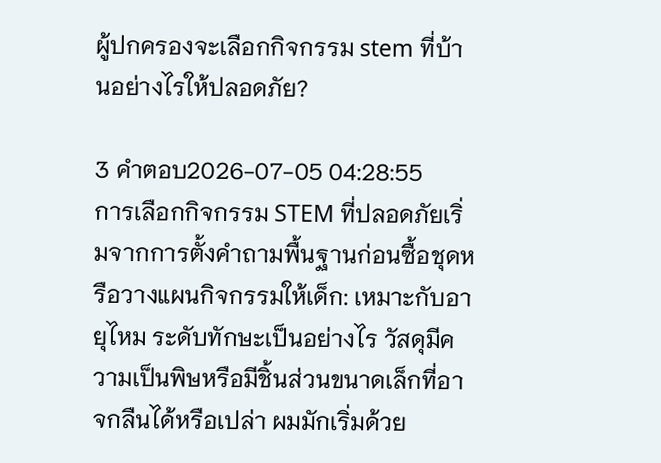ผู้ปกครองจะเลือกกิจกรรม stem ที่บ้านอย่างไรให้ปลอดภัย?

3 คำตอบ2026-07-05 04:28:55
การเลือกกิจกรรม STEM ที่ปลอดภัยเริ่มจากการตั้งคำถามพื้นฐานก่อนซื้อชุดหรือวางแผนกิจกรรมให้เด็ก: เหมาะกับอายุไหม ระดับทักษะเป็นอย่างไร วัสดุมีความเป็นพิษหรือมีชิ้นส่วนขนาดเล็กที่อาจกลืนได้หรือเปล่า ผมมักเริ่มด้วย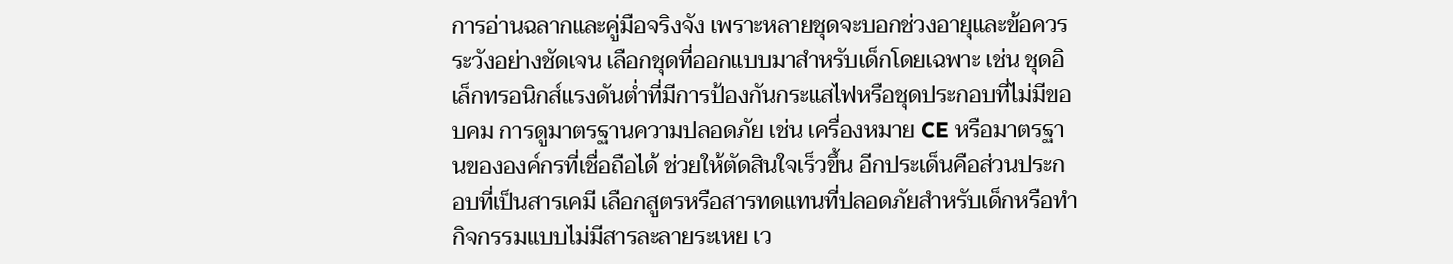การอ่านฉลากและคู่มือจริงจัง เพราะหลายชุดจะบอกช่วงอายุและข้อควรระวังอย่างชัดเจน เลือกชุดที่ออกแบบมาสำหรับเด็กโดยเฉพาะ เช่น ชุดอิเล็กทรอนิกส์แรงดันต่ำที่มีการป้องกันกระแสไฟหรือชุดประกอบที่ไม่มีขอบคม การดูมาตรฐานความปลอดภัย เช่น เครื่องหมาย CE หรือมาตรฐานขององค์กรที่เชื่อถือได้ ช่วยให้ตัดสินใจเร็วขึ้น อีกประเด็นคือส่วนประกอบที่เป็นสารเคมี เลือกสูตรหรือสารทดแทนที่ปลอดภัยสำหรับเด็กหรือทำกิจกรรมแบบไม่มีสารละลายระเหย เว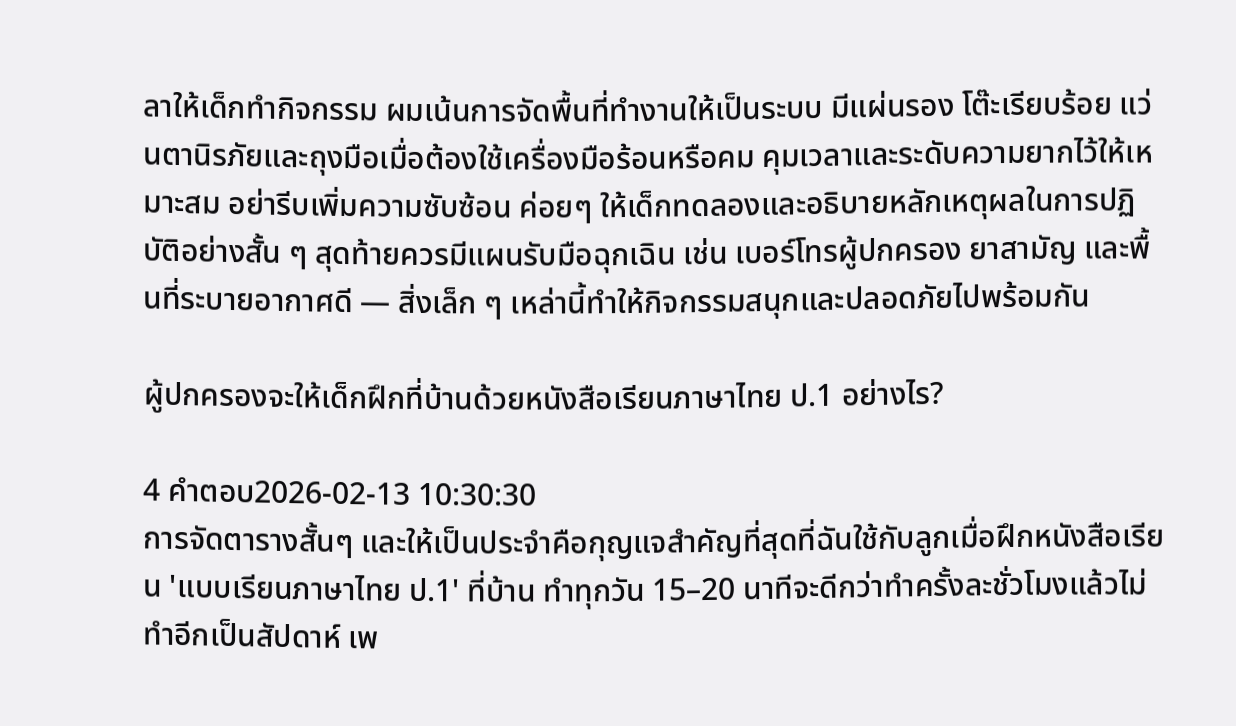ลาให้เด็กทำกิจกรรม ผมเน้นการจัดพื้นที่ทำงานให้เป็นระบบ มีแผ่นรอง โต๊ะเรียบร้อย แว่นตานิรภัยและถุงมือเมื่อต้องใช้เครื่องมือร้อนหรือคม คุมเวลาและระดับความยากไว้ให้เหมาะสม อย่ารีบเพิ่มความซับซ้อน ค่อยๆ ให้เด็กทดลองและอธิบายหลักเหตุผลในการปฏิบัติอย่างสั้น ๆ สุดท้ายควรมีแผนรับมือฉุกเฉิน เช่น เบอร์โทรผู้ปกครอง ยาสามัญ และพื้นที่ระบายอากาศดี — สิ่งเล็ก ๆ เหล่านี้ทำให้กิจกรรมสนุกและปลอดภัยไปพร้อมกัน

ผู้ปกครองจะให้เด็กฝึกที่บ้านด้วยหนังสือเรียนภาษาไทย ป.1 อย่างไร?

4 คำตอบ2026-02-13 10:30:30
การจัดตารางสั้นๆ และให้เป็นประจำคือกุญแจสำคัญที่สุดที่ฉันใช้กับลูกเมื่อฝึกหนังสือเรียน 'แบบเรียนภาษาไทย ป.1' ที่บ้าน ทำทุกวัน 15–20 นาทีจะดีกว่าทำครั้งละชั่วโมงแล้วไม่ทำอีกเป็นสัปดาห์ เพ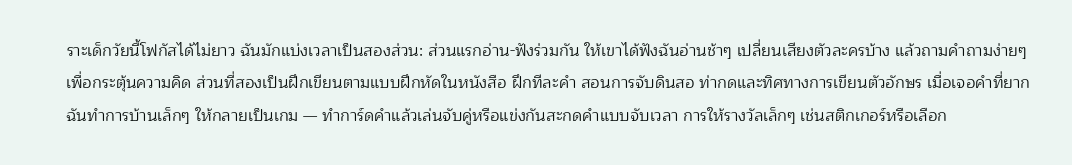ราะเด็กวัยนี้โฟกัสได้ไม่ยาว ฉันมักแบ่งเวลาเป็นสองส่วน: ส่วนแรกอ่าน-ฟังร่วมกัน ให้เขาได้ฟังฉันอ่านช้าๆ เปลี่ยนเสียงตัวละครบ้าง แล้วถามคำถามง่ายๆ เพื่อกระตุ้นความคิด ส่วนที่สองเป็นฝึกเขียนตามแบบฝึกหัดในหนังสือ ฝึกทีละคำ สอนการจับดินสอ ท่ากดและทิศทางการเขียนตัวอักษร เมื่อเจอคำที่ยาก ฉันทำการบ้านเล็กๆ ให้กลายเป็นเกม — ทำการ์ดคำแล้วเล่นจับคู่หรือแข่งกันสะกดคำแบบจับเวลา การให้รางวัลเล็กๆ เช่นสติกเกอร์หรือเลือก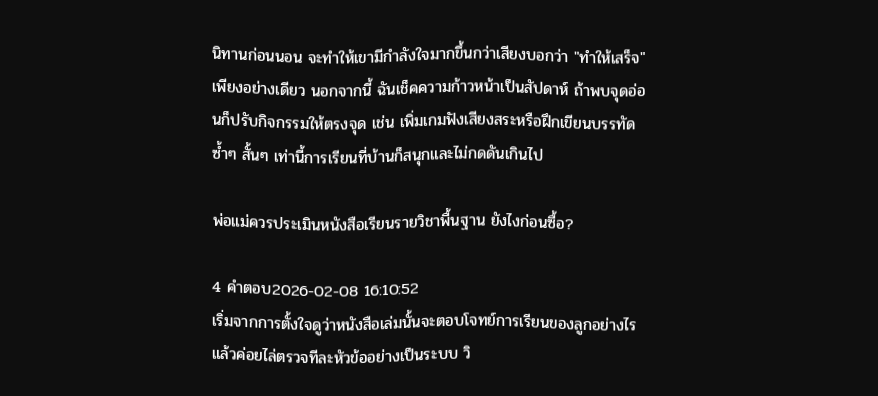นิทานก่อนนอน จะทำให้เขามีกำลังใจมากขึ้นกว่าเสียงบอกว่า "ทำให้เสร็จ" เพียงอย่างเดียว นอกจากนี้ ฉันเช็คความก้าวหน้าเป็นสัปดาห์ ถ้าพบจุดอ่อนก็ปรับกิจกรรมให้ตรงจุด เช่น เพิ่มเกมฟังเสียงสระหรือฝึกเขียนบรรทัดซ้ำๆ สั้นๆ เท่านี้การเรียนที่บ้านก็สนุกและไม่กดดันเกินไป

พ่อแม่ควรประเมินหนังสือเรียนรายวิชาพื้นฐาน ยังไงก่อนซื้อ?

4 คำตอบ2026-02-08 16:10:52
เริ่มจากการตั้งใจดูว่าหนังสือเล่มนั้นจะตอบโจทย์การเรียนของลูกอย่างไร แล้วค่อยไล่ตรวจทีละหัวข้ออย่างเป็นระบบ วิ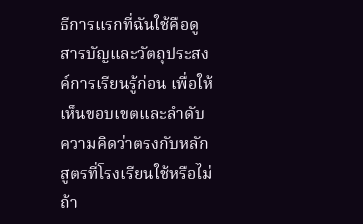ธีการแรกที่ฉันใช้คือดูสารบัญและวัตถุประสงค์การเรียนรู้ก่อน เพื่อให้เห็นขอบเขตและลำดับความคิดว่าตรงกับหลักสูตรที่โรงเรียนใช้หรือไม่ ถ้า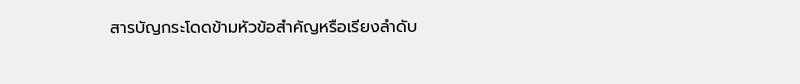สารบัญกระโดดข้ามหัวข้อสำคัญหรือเรียงลำดับ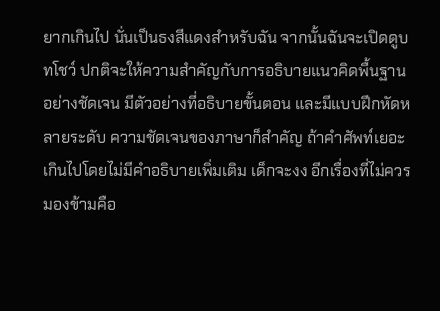ยากเกินไป นั่นเป็นธงสีแดงสำหรับฉัน จากนั้นฉันจะเปิดดูบทโชว์ ปกติจะให้ความสำคัญกับการอธิบายแนวคิดพื้นฐานอย่างชัดเจน มีตัวอย่างที่อธิบายขั้นตอน และมีแบบฝึกหัดหลายระดับ ความชัดเจนของภาษาก็สำคัญ ถ้าคำศัพท์เยอะเกินไปโดยไม่มีคำอธิบายเพิ่มเติม เด็กจะงง อีกเรื่องที่ไม่ควรมองข้ามคือ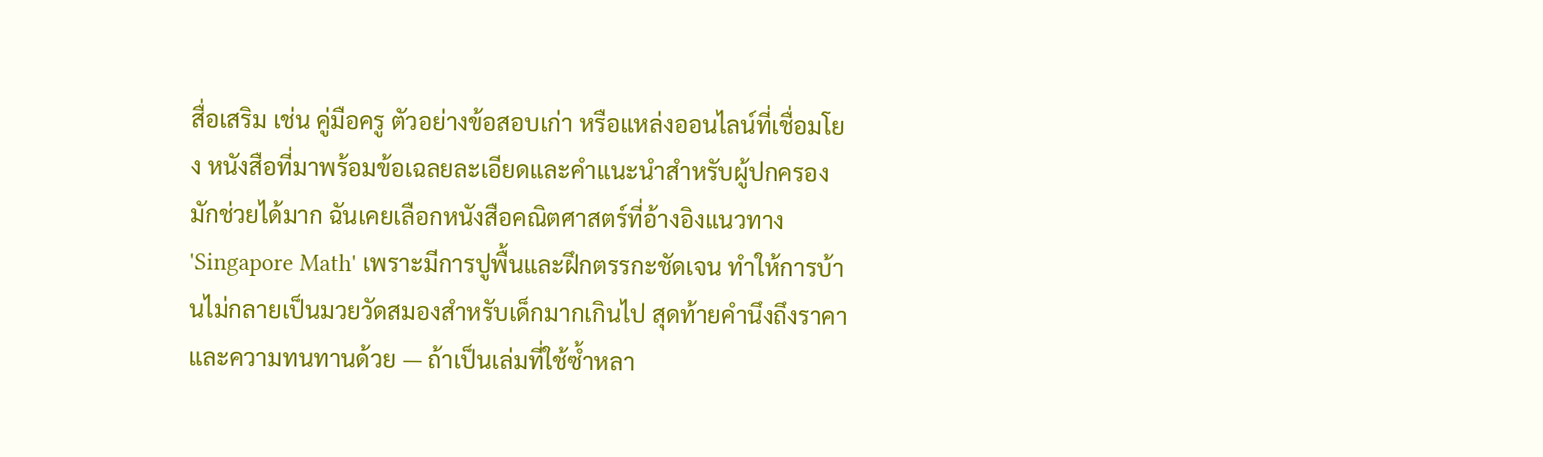สื่อเสริม เช่น คู่มือครู ตัวอย่างข้อสอบเก่า หรือแหล่งออนไลน์ที่เชื่อมโยง หนังสือที่มาพร้อมข้อเฉลยละเอียดและคำแนะนำสำหรับผู้ปกครองมักช่วยได้มาก ฉันเคยเลือกหนังสือคณิตศาสตร์ที่อ้างอิงแนวทาง 'Singapore Math' เพราะมีการปูพื้นและฝึกตรรกะชัดเจน ทำให้การบ้านไม่กลายเป็นมวยวัดสมองสำหรับเด็กมากเกินไป สุดท้ายคำนึงถึงราคาและความทนทานด้วย — ถ้าเป็นเล่มที่ใช้ซ้ำหลา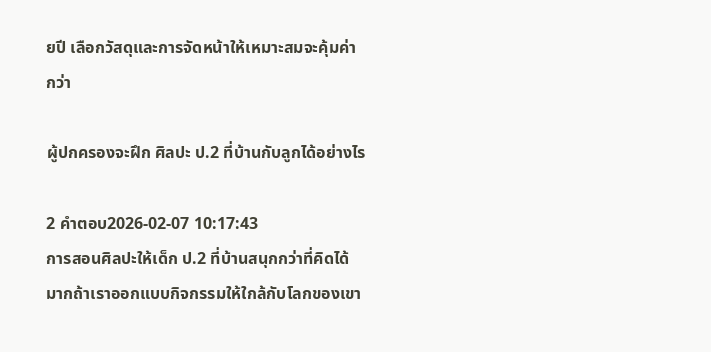ยปี เลือกวัสดุและการจัดหน้าให้เหมาะสมจะคุ้มค่ากว่า

ผู้ปกครองจะฝึก ศิลปะ ป.2 ที่บ้านกับลูกได้อย่างไร

2 คำตอบ2026-02-07 10:17:43
การสอนศิลปะให้เด็ก ป.2 ที่บ้านสนุกกว่าที่คิดได้มากถ้าเราออกแบบกิจกรรมให้ใกล้กับโลกของเขา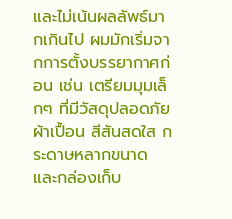และไม่เน้นผลลัพธ์มากเกินไป ผมมักเริ่มจากการตั้งบรรยากาศก่อน เช่น เตรียมมุมเล็กๆ ที่มีวัสดุปลอดภัย ผ้าเปื้อน สีสันสดใส กระดาษหลากขนาด และกล่องเก็บ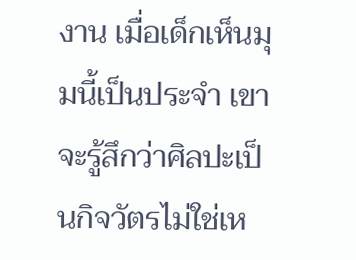งาน เมื่อเด็กเห็นมุมนี้เป็นประจำ เขาจะรู้สึกว่าศิลปะเป็นกิจวัตรไม่ใช่เห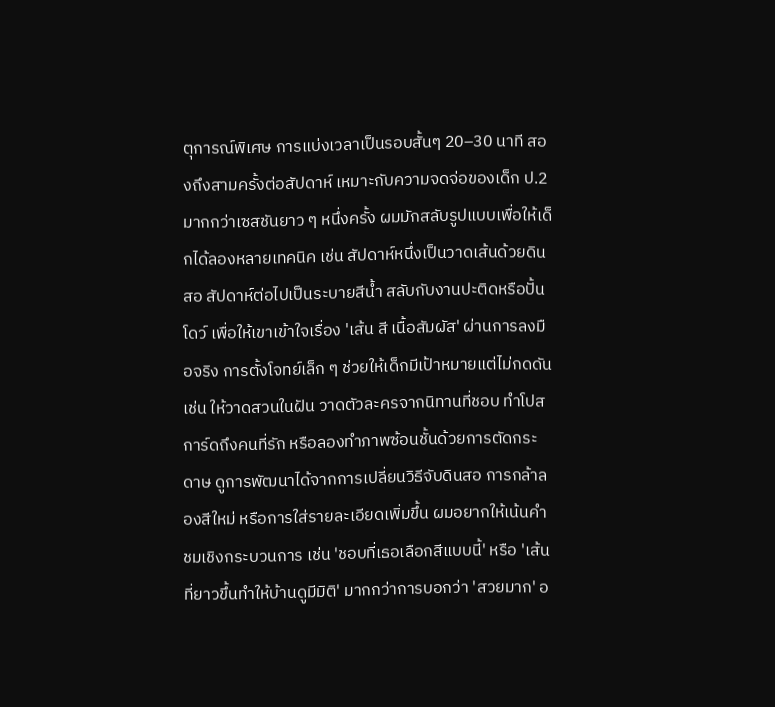ตุการณ์พิเศษ การแบ่งเวลาเป็นรอบสั้นๆ 20–30 นาที สองถึงสามครั้งต่อสัปดาห์ เหมาะกับความจดจ่อของเด็ก ป.2 มากกว่าเซสชันยาว ๆ หนึ่งครั้ง ผมมักสลับรูปแบบเพื่อให้เด็กได้ลองหลายเทคนิค เช่น สัปดาห์หนึ่งเป็นวาดเส้นด้วยดินสอ สัปดาห์ต่อไปเป็นระบายสีน้ำ สลับกับงานปะติดหรือปั้นโดว์ เพื่อให้เขาเข้าใจเรื่อง 'เส้น สี เนื้อสัมผัส' ผ่านการลงมือจริง การตั้งโจทย์เล็ก ๆ ช่วยให้เด็กมีเป้าหมายแต่ไม่กดดัน เช่น ให้วาดสวนในฝัน วาดตัวละครจากนิทานที่ชอบ ทำโปสการ์ดถึงคนที่รัก หรือลองทำภาพซ้อนชั้นด้วยการตัดกระดาษ ดูการพัฒนาได้จากการเปลี่ยนวิธีจับดินสอ การกล้าลองสีใหม่ หรือการใส่รายละเอียดเพิ่มขึ้น ผมอยากให้เน้นคำชมเชิงกระบวนการ เช่น 'ชอบที่เธอเลือกสีแบบนี้' หรือ 'เส้นที่ยาวขึ้นทำให้บ้านดูมีมิติ' มากกว่าการบอกว่า 'สวยมาก' อ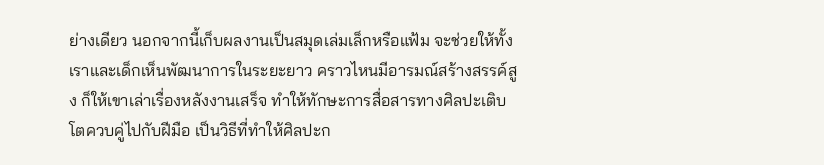ย่างเดียว นอกจากนี้เก็บผลงานเป็นสมุดเล่มเล็กหรือแฟ้ม จะช่วยให้ทั้งเราและเด็กเห็นพัฒนาการในระยะยาว คราวไหนมีอารมณ์สร้างสรรค์สูง ก็ให้เขาเล่าเรื่องหลังงานเสร็จ ทำให้ทักษะการสื่อสารทางศิลปะเติบโตควบคู่ไปกับฝีมือ เป็นวิธีที่ทำให้ศิลปะก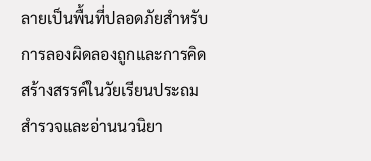ลายเป็นพื้นที่ปลอดภัยสำหรับการลองผิดลองถูกและการคิดสร้างสรรค์ในวัยเรียนประถม
สำรวจและอ่านนวนิยา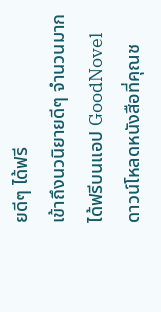ยดีๆ ได้ฟรี
เข้าถึงนวนิยายดีๆ จำนวนมากได้ฟรีบนแอป GoodNovel ดาวน์โหลดหนังสือที่คุณช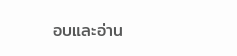อบและอ่าน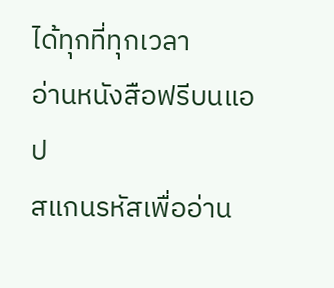ได้ทุกที่ทุกเวลา
อ่านหนังสือฟรีบนแอป
สแกนรหัสเพื่ออ่าน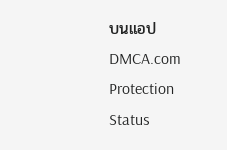บนแอป
DMCA.com Protection Status